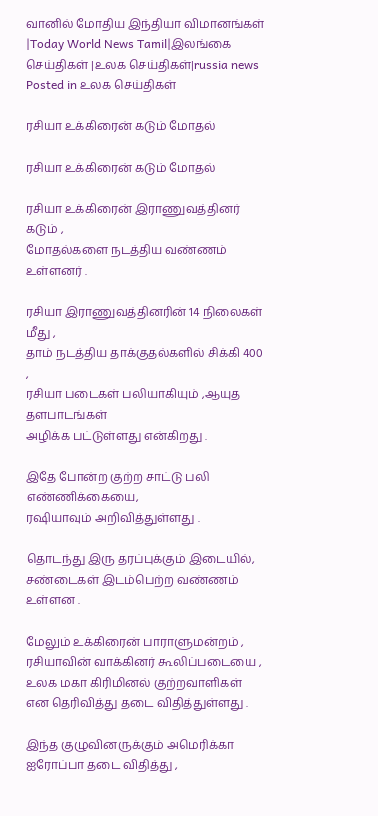வானில் மோதிய இந்தியா விமானங்கள் |Today World News Tamil|இலங்கை செய்திகள் |உலக செய்திகள்|russia news
Posted in உலக செய்திகள்

ரசியா உக்கிரைன் கடும் மோதல்

ரசியா உக்கிரைன் கடும் மோதல்

ரசியா உக்கிரைன் இராணுவத்தினர் கடும் ,
மோதல்களை நடத்திய வண்ணம் உள்ளனர் .

ரசியா இராணுவத்தினரின் 14 நிலைகள் மீது ,
தாம் நடத்திய தாக்குதல்களில் சிக்கி 400 ,
ரசியா படைகள் பலியாகியும் ,ஆயுத தளபாடங்கள்
அழிக்க பட்டுள்ளது என்கிறது .

இதே போன்ற குற்ற சாட்டு பலி எண்ணிக்கையை,
ரஷியாவும் அறிவித்துள்ளது .

தொடந்து இரு தரப்புக்கும் இடையில்,
சண்டைகள் இடம்பெற்ற வண்ணம் உள்ளன .

மேலும் உக்கிரைன் பாராளுமன்றம் ,
ரசியாவின் வாக்கினர் கூலிப்படையை ,
உலக மகா கிரிமினல் குற்றவாளிகள்
என தெரிவித்து தடை விதித்துள்ளது .

இந்த குழுவினருக்கும் அமெரிக்கா ஐரோப்பா தடை விதித்து ,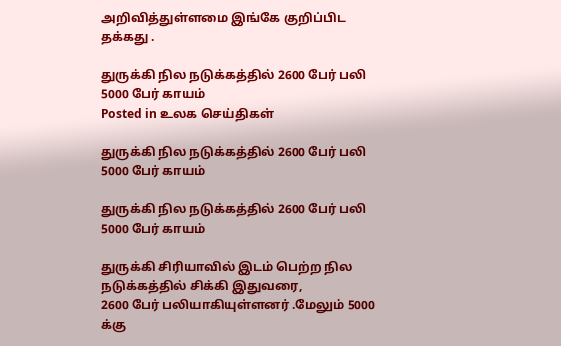அறிவித்துள்ளமை இங்கே குறிப்பிட தக்கது .

துருக்கி நில நடுக்கத்தில் 2600 பேர் பலி 5000 பேர் காயம்
Posted in உலக செய்திகள்

துருக்கி நில நடுக்கத்தில் 2600 பேர் பலி 5000 பேர் காயம்

துருக்கி நில நடுக்கத்தில் 2600 பேர் பலி 5000 பேர் காயம்

துருக்கி சிரியாவில் இடம் பெற்ற நில நடுக்கத்தில் சிக்கி இதுவரை,
2600 பேர் பலியாகியுள்ளனர் .மேலும் 5000 க்கு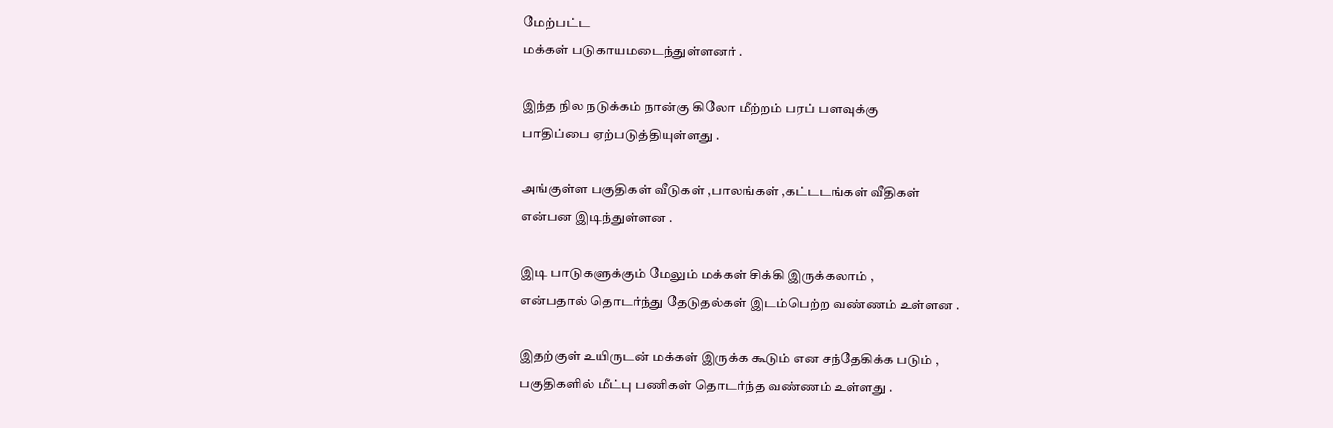மேற்பட்ட
மக்கள் படுகாயமடைந்துள்ளனர் .

இந்த நில நடுக்கம் நான்கு கிலோ மீற்றம் பரப் பளவுக்கு
பாதிப்பை ஏற்படுத்தியுள்ளது .

அங்குள்ள பகுதிகள் வீடுகள் ,பாலங்கள் ,கட்டடங்கள் வீதிகள்
என்பன இடிந்துள்ளன .

இடி பாடுகளுக்கும் மேலும் மக்கள் சிக்கி இருக்கலாம் ,
என்பதால் தொடர்ந்து தேடுதல்கள் இடம்பெற்ற வண்ணம் உள்ளன .

இதற்குள் உயிருடன் மக்கள் இருக்க கூடும் என சந்தேகிக்க படும் ,
பகுதிகளில் மீட்பு பணிகள் தொடர்ந்த வண்ணம் உள்ளது .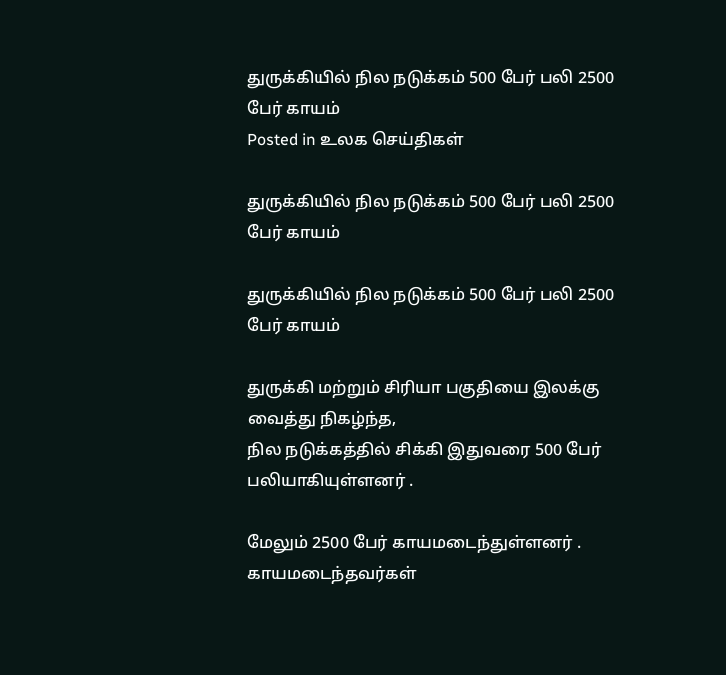துருக்கியில் நில நடுக்கம் 500 பேர் பலி 2500 பேர் காயம்
Posted in உலக செய்திகள்

துருக்கியில் நில நடுக்கம் 500 பேர் பலி 2500 பேர் காயம்

துருக்கியில் நில நடுக்கம் 500 பேர் பலி 2500 பேர் காயம்

துருக்கி மற்றும் சிரியா பகுதியை இலக்கு வைத்து நிகழ்ந்த,
நில நடுக்கத்தில் சிக்கி இதுவரை 500 பேர் பலியாகியுள்ளனர் .

மேலும் 2500 பேர் காயமடைந்துள்ளனர் .
காயமடைந்தவர்கள்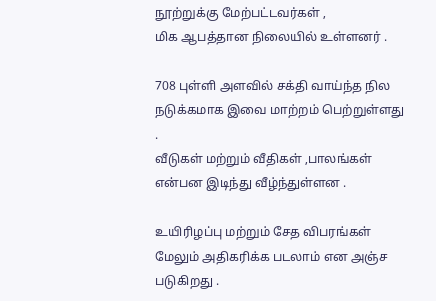நூற்றுக்கு மேற்பட்டவர்கள் ,
மிக ஆபத்தான நிலையில் உள்ளனர் .

708 புள்ளி அளவில் சக்தி வாய்ந்த நில நடுக்கமாக இவை மாற்றம் பெற்றுள்ளது .
வீடுகள் மற்றும் வீதிகள் ,பாலங்கள் என்பன இடிந்து வீழ்ந்துள்ளன .

உயிரிழப்பு மற்றும் சேத விபரங்கள் மேலும் அதிகரிக்க படலாம் என அஞ்ச படுகிறது .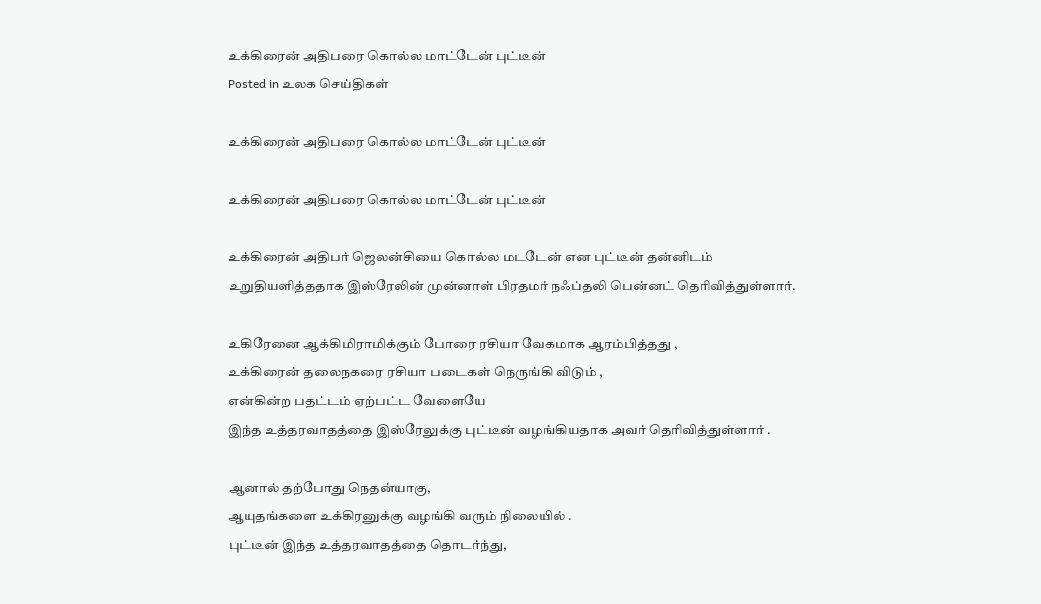உக்கிரைன் அதிபரை கொல்ல மாட்டேன் புட்டீன்
Posted in உலக செய்திகள்

உக்கிரைன் அதிபரை கொல்ல மாட்டேன் புட்டீன்

உக்கிரைன் அதிபரை கொல்ல மாட்டேன் புட்டீன்

உக்கிரைன் அதிபர் ஜெலன்சியை கொல்ல மடடேன் என புட்டீன் தன்னிடம்
உறுதியளித்ததாக இஸ்ரேலின் முன்னாள் பிரதமர் நஃப்தலி பென்னட் தெரிவித்துள்ளார்.

உகிரேனை ஆக்கிமிராமிக்கும் போரை ரசியா வேகமாக ஆரம்பித்தது ,
உக்கிரைன் தலைநகரை ரசியா படைகள் நெருங்கி விடும் ,
என்கின்ற பதட்டம் ஏற்பட்ட வேளையே
இந்த உத்தரவாதத்தை இஸ்ரேலுக்கு புட்டீன் வழங்கியதாக அவர் தெரிவித்துள்ளார் .

ஆனால் தற்போது நெதன்யாகு,
ஆயுதங்களை உக்கிரனுக்கு வழங்கி வரும் நிலையில் .
புட்டீன் இந்த உத்தரவாதத்தை தொடர்ந்து,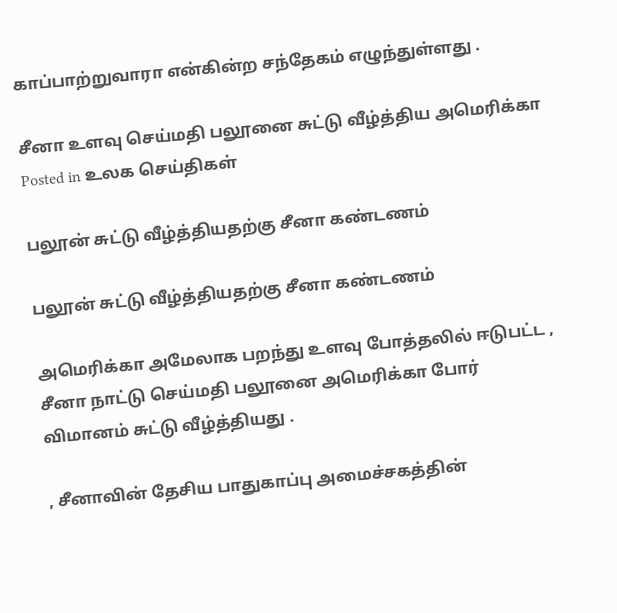காப்பாற்றுவாரா என்கின்ற சந்தேகம் எழுந்துள்ளது .

சீனா உளவு செய்மதி பலூனை சுட்டு வீழ்த்திய அமெரிக்கா
Posted in உலக செய்திகள்

பலூன் சுட்டு வீழ்த்தியதற்கு சீனா கண்டணம்

பலூன் சுட்டு வீழ்த்தியதற்கு சீனா கண்டணம்

அமெரிக்கா அமேலாக பறந்து உளவு போத்தலில் ஈடுபட்ட ,
சீனா நாட்டு செய்மதி பலூனை அமெரிக்கா போர் விமானம் சுட்டு வீழ்த்தியது .

, சீனாவின் தேசிய பாதுகாப்பு அமைச்சகத்தின்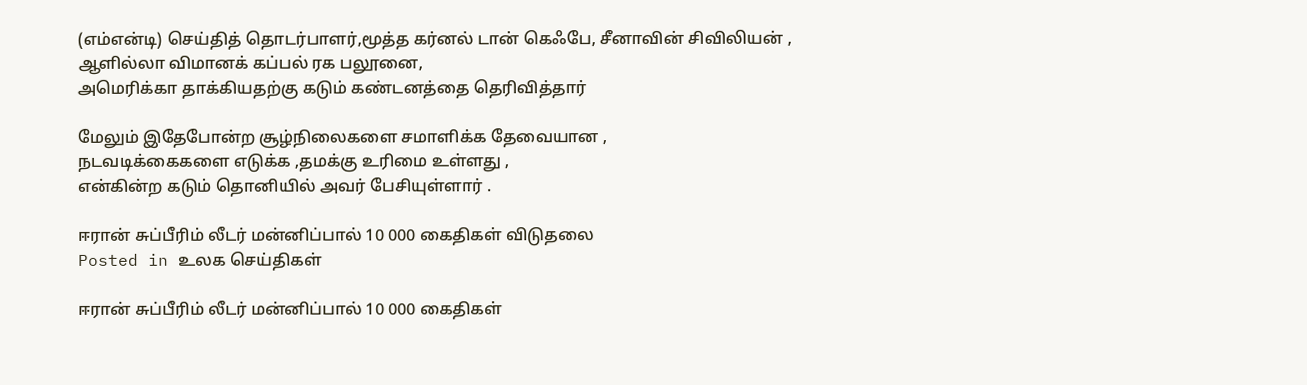(எம்என்டி) செய்தித் தொடர்பாளர்,மூத்த கர்னல் டான் கெஃபே, சீனாவின் சிவிலியன் ,
ஆளில்லா விமானக் கப்பல் ரக பலூனை,
அமெரிக்கா தாக்கியதற்கு கடும் கண்டனத்தை தெரிவித்தார்

மேலும் இதேபோன்ற சூழ்நிலைகளை சமாளிக்க தேவையான ,
நடவடிக்கைகளை எடுக்க ,தமக்கு உரிமை உள்ளது ,
என்கின்ற கடும் தொனியில் அவர் பேசியுள்ளார் .

ஈரான் சுப்பீரிம் லீடர் மன்னிப்பால் 10 000 கைதிகள் விடுதலை
Posted in உலக செய்திகள்

ஈரான் சுப்பீரிம் லீடர் மன்னிப்பால் 10 000 கைதிகள்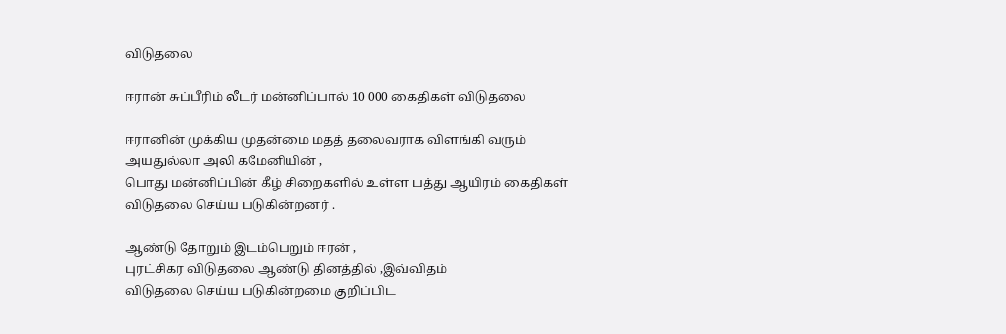விடுதலை

ஈரான் சுப்பீரிம் லீடர் மன்னிப்பால் 10 000 கைதிகள் விடுதலை

ஈரானின் முக்கிய முதன்மை மதத் தலைவராக விளங்கி வரும்
அயதுல்லா அலி கமேனியின் ,
பொது மன்னிப்பின் கீழ் சிறைகளில் உள்ள பத்து ஆயிரம் கைதிகள்
விடுதலை செய்ய படுகின்றனர் .

ஆண்டு தோறும் இடம்பெறும் ஈரன் ,
புரட்சிகர விடுதலை ஆண்டு தினத்தில் ,இவ்விதம்
விடுதலை செய்ய படுகின்றமை குறிப்பிட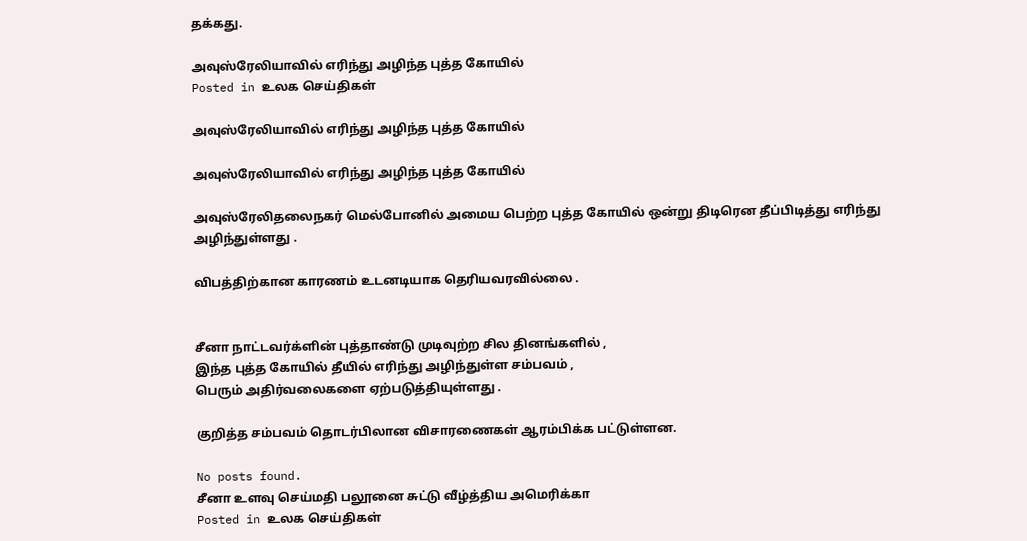தக்கது.

அவுஸ்ரேலியாவில் எரிந்து அழிந்த புத்த கோயில்
Posted in உலக செய்திகள்

அவுஸ்ரேலியாவில் எரிந்து அழிந்த புத்த கோயில்

அவுஸ்ரேலியாவில் எரிந்து அழிந்த புத்த கோயில்

அவுஸ்ரேலிதலைநகர் மெல்போனில் அமைய பெற்ற புத்த கோயில் ஒன்று திடிரென தீப்பிடித்து எரிந்து அழிந்துள்ளது .

விபத்திற்கான காரணம் உடனடியாக தெரியவரவில்லை .


சீனா நாட்டவர்க்ளின் புத்தாண்டு முடிவுற்ற சில தினங்களில் ,
இந்த புத்த கோயில் தீயில் எரிந்து அழிந்துள்ள சம்பவம் ,
பெரும் அதிர்வலைகளை ஏற்படுத்தியுள்ளது .

குறித்த சம்பவம் தொடர்பிலான விசாரணைகள் ஆரம்பிக்க பட்டுள்ளன.

No posts found.
சீனா உளவு செய்மதி பலூனை சுட்டு வீழ்த்திய அமெரிக்கா
Posted in உலக செய்திகள்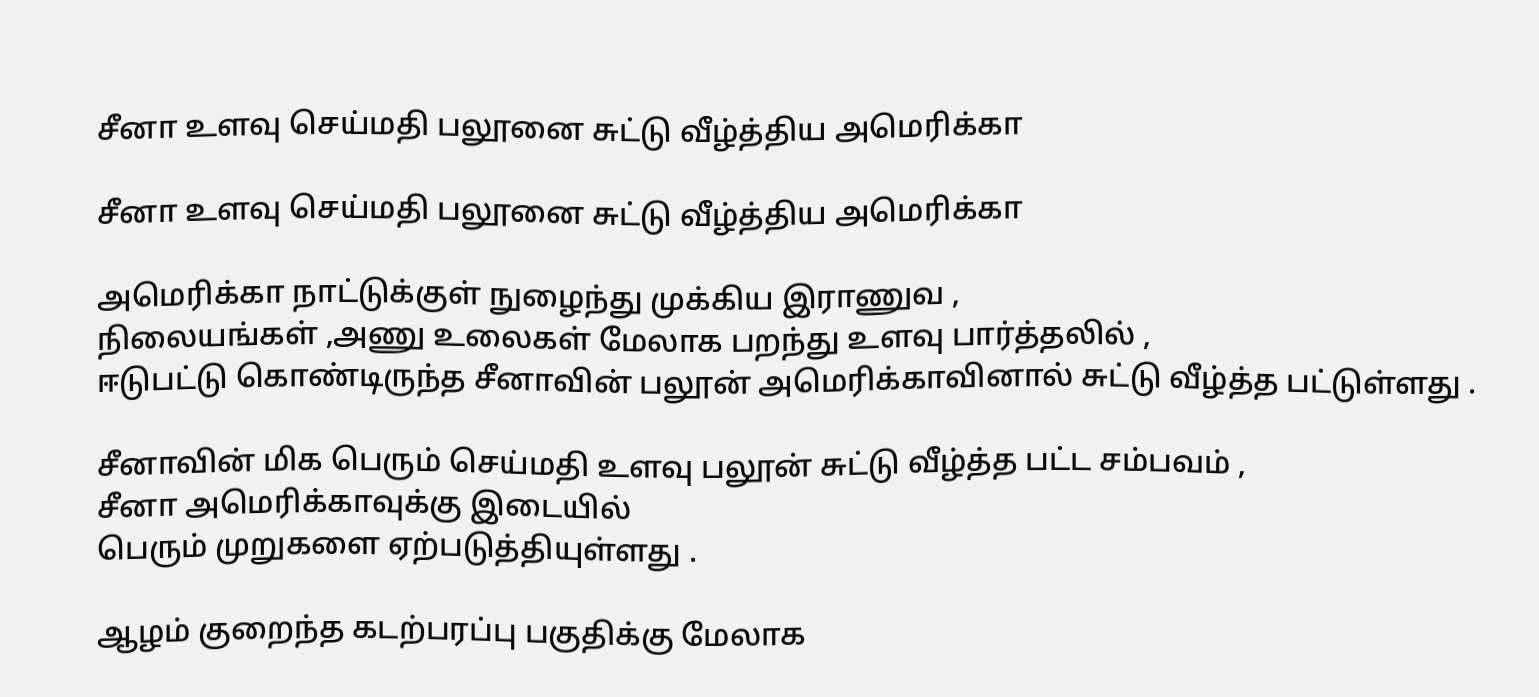சீனா உளவு செய்மதி பலூனை சுட்டு வீழ்த்திய அமெரிக்கா

சீனா உளவு செய்மதி பலூனை சுட்டு வீழ்த்திய அமெரிக்கா

அமெரிக்கா நாட்டுக்குள் நுழைந்து முக்கிய இராணுவ ,
நிலையங்கள் ,அணு உலைகள் மேலாக பறந்து உளவு பார்த்தலில் ,
ஈடுபட்டு கொண்டிருந்த சீனாவின் பலூன் அமெரிக்காவினால் சுட்டு வீழ்த்த பட்டுள்ளது .

சீனாவின் மிக பெரும் செய்மதி உளவு பலூன் சுட்டு வீழ்த்த பட்ட சம்பவம் ,
சீனா அமெரிக்காவுக்கு இடையில்
பெரும் முறுகளை ஏற்படுத்தியுள்ளது .

ஆழம் குறைந்த கடற்பரப்பு பகுதிக்கு மேலாக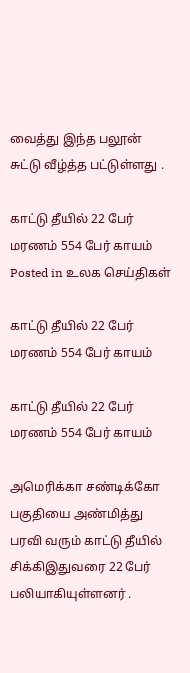வைத்து இந்த பலூன் சுட்டு வீழ்த்த பட்டுள்ளது .

காட்டு தீயில் 22 பேர் மரணம் 554 பேர் காயம்
Posted in உலக செய்திகள்

காட்டு தீயில் 22 பேர் மரணம் 554 பேர் காயம்

காட்டு தீயில் 22 பேர் மரணம் 554 பேர் காயம்

அமெரிக்கா சண்டிக்கோ பகுதியை அண்மித்து பரவி வரும் காட்டு தீயில் சிக்கிஇதுவரை 22 பேர் பலியாகியுள்ளனர் .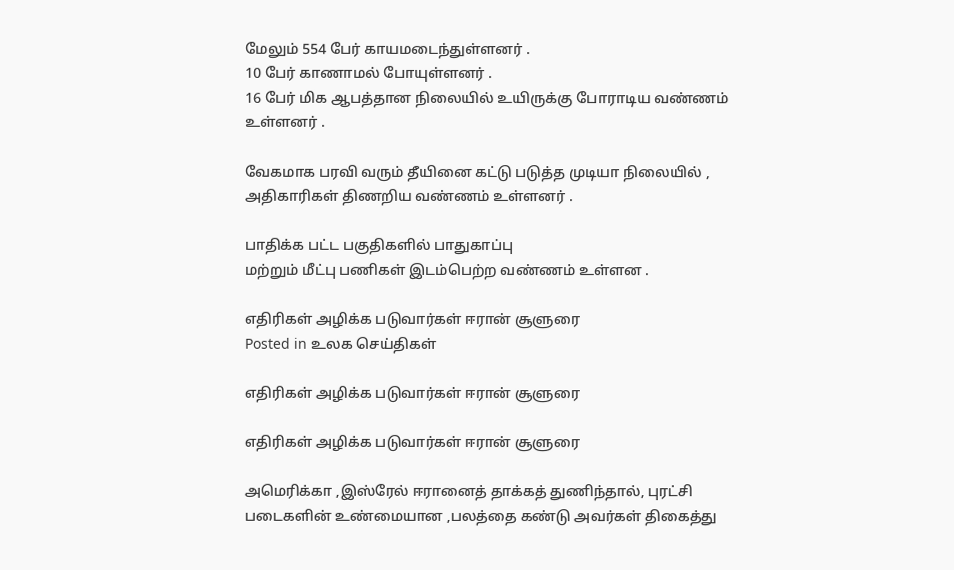மேலும் 554 பேர் காயமடைந்துள்ளனர் .
10 பேர் காணாமல் போயுள்ளனர் .
16 பேர் மிக ஆபத்தான நிலையில் உயிருக்கு போராடிய வண்ணம் உள்ளனர் .

வேகமாக பரவி வரும் தீயினை கட்டு படுத்த முடியா நிலையில் ,
அதிகாரிகள் திணறிய வண்ணம் உள்ளனர் .

பாதிக்க பட்ட பகுதிகளில் பாதுகாப்பு
மற்றும் மீட்பு பணிகள் இடம்பெற்ற வண்ணம் உள்ளன .

எதிரிகள் அழிக்க படுவார்கள் ஈரான் சூளுரை
Posted in உலக செய்திகள்

எதிரிகள் அழிக்க படுவார்கள் ஈரான் சூளுரை

எதிரிகள் அழிக்க படுவார்கள் ஈரான் சூளுரை

அமெரிக்கா ,இஸ்ரேல் ஈரானைத் தாக்கத் துணிந்தால், புரட்சி படைகளின் உண்மையான ,பலத்தை கண்டு அவர்கள் திகைத்து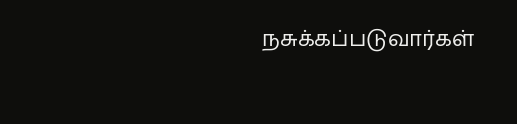நசுக்கப்படுவார்கள்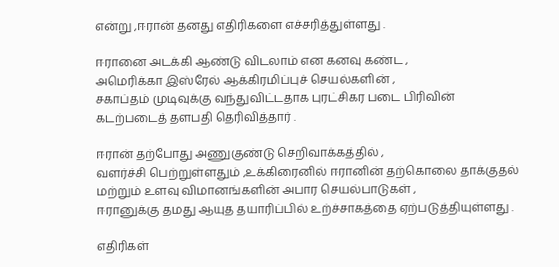என்று ,ஈரான் தனது எதிரிகளை எச்சரித்துள்ளது .

ஈரானை அடக்கி ஆண்டு விடலாம் என கனவு கண்ட ,
அமெரிக்கா இஸ்ரேல் ஆக்கிரமிப்புச் செயல்களின் ,
சகாப்தம் முடிவுக்கு வந்துவிட்டதாக புரட்சிகர படை பிரிவின்
கடற்படைத் தளபதி தெரிவித்தார் .

ஈரான் தற்போது அணுகுண்டு செறிவாக்கத்தில் ,
வளர்ச்சி பெற்றுள்ளதும் ,உக்கிரைனில் ஈரானின் தற்கொலை தாக்குதல்
மற்றும் உளவு விமானங்களின் அபார செயல்பாடுகள் ,
ஈரானுக்கு தமது ஆயுத தயாரிப்பில் உற்ச்சாகத்தை ஏற்படுத்தியுள்ளது .

எதிரிகள்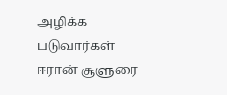அழிக்க படுவார்கள் ஈரான் சூளுரை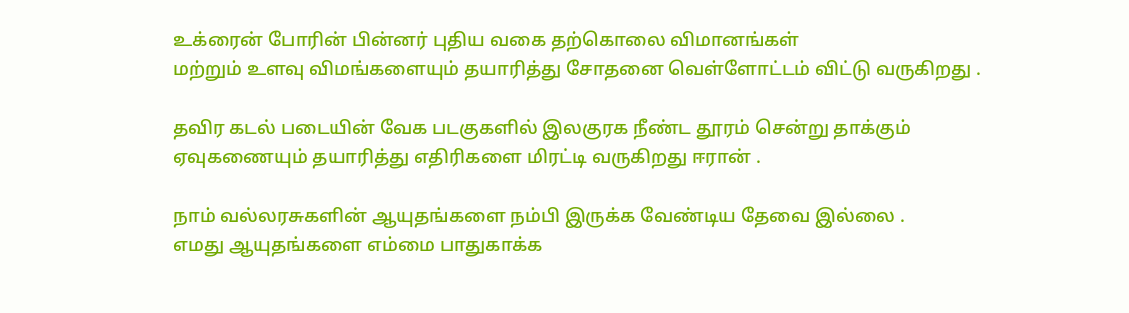உக்ரைன் போரின் பின்னர் புதிய வகை தற்கொலை விமானங்கள்
மற்றும் உளவு விமங்களையும் தயாரித்து சோதனை வெள்ளோட்டம் விட்டு வருகிறது .

தவிர கடல் படையின் வேக படகுகளில் இலகுரக நீண்ட தூரம் சென்று தாக்கும்
ஏவுகணையும் தயாரித்து எதிரிகளை மிரட்டி வருகிறது ஈரான் .

நாம் வல்லரசுகளின் ஆயுதங்களை நம்பி இருக்க வேண்டிய தேவை இல்லை .
எமது ஆயுதங்களை எம்மை பாதுகாக்க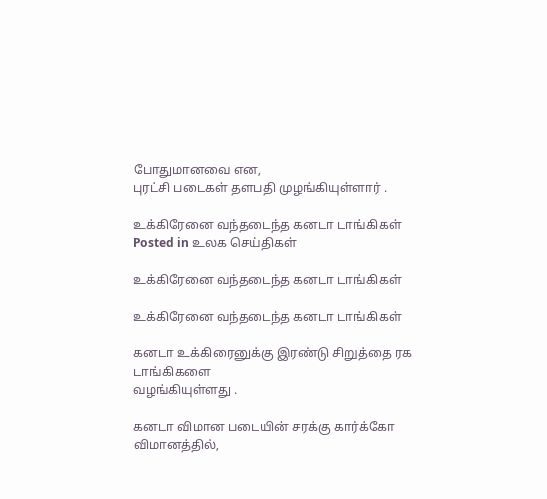போதுமானவை என,
புரட்சி படைகள் தளபதி முழங்கியுள்ளார் .

உக்கிரேனை வந்தடைந்த கனடா டாங்கிகள்
Posted in உலக செய்திகள்

உக்கிரேனை வந்தடைந்த கனடா டாங்கிகள்

உக்கிரேனை வந்தடைந்த கனடா டாங்கிகள்

கனடா உக்கிரைனுக்கு இரண்டு சிறுத்தை ரக டாங்கிகளை
வழங்கியுள்ளது .

கனடா விமான படையின் சரக்கு கார்க்கோ விமானத்தில்,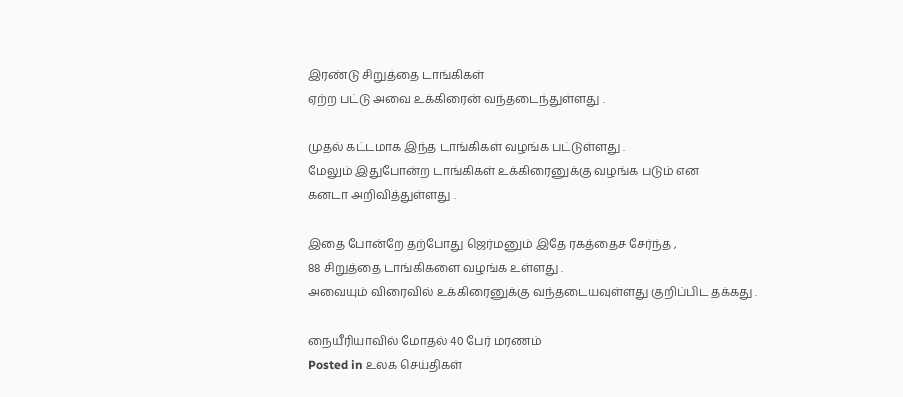இரண்டு சிறுத்தை டாங்கிகள்
ஏற்ற பட்டு அவை உக்கிரைன் வந்தடைந்துள்ளது .

முதல் கட்டமாக இந்த டாங்கிகள் வழங்க பட்டுள்ளது .
மேலும் இதுபோன்ற டாங்கிகள் உக்கிரைனுக்கு வழங்க படும் என
கனடா அறிவித்துள்ளது .

இதை போன்றே தற்போது ஜெர்மனும் இதே ரகத்தைச சேர்ந்த ,
88 சிறுத்தை டாங்கிகளை வழங்க உள்ளது .
அவையும் விரைவில் உக்கிரைனுக்கு வந்தடையவுள்ளது குறிப்பிட தக்கது .

நையீரியாவில் மோதல் 40 பேர் மரணம்
Posted in உலக செய்திகள்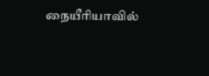நையீரியாவில்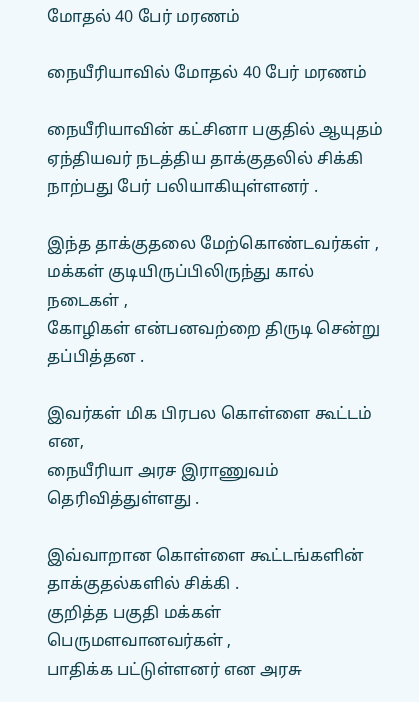மோதல் 40 பேர் மரணம்

நையீரியாவில் மோதல் 40 பேர் மரணம்

நையீரியாவின் கட்சினா பகுதில் ஆயுதம் ஏந்தியவர் நடத்திய தாக்குதலில் சிக்கி
நாற்பது பேர் பலியாகியுள்ளனர் .

இந்த தாக்குதலை மேற்கொண்டவர்கள் ,
மக்கள் குடியிருப்பிலிருந்து கால் நடைகள் ,
கோழிகள் என்பனவற்றை திருடி சென்று தப்பித்தன .

இவர்கள் மிக பிரபல கொள்ளை கூட்டம் என,
நையீரியா அரச இராணுவம் தெரிவித்துள்ளது .

இவ்வாறான கொள்ளை கூட்டங்களின் தாக்குதல்களில் சிக்கி .
குறித்த பகுதி மக்கள் பெருமளவானவர்கள் ,
பாதிக்க பட்டுள்ளனர் என அரசு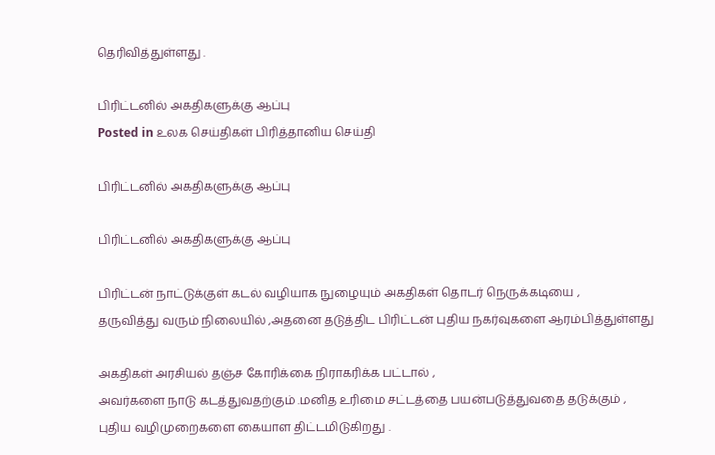தெரிவித்துள்ளது .

பிரிட்டனில் அகதிகளுக்கு ஆப்பு
Posted in உலக செய்திகள் பிரித்தானிய செய்தி

பிரிட்டனில் அகதிகளுக்கு ஆப்பு

பிரிட்டனில் அகதிகளுக்கு ஆப்பு

பிரிட்டன் நாட்டுக்குள் கடல் வழியாக நுழையும் அகதிகள் தொடர் நெருக்கடியை ,
தருவித்து வரும் நிலையில் ,அதனை தடுத்திட பிரிட்டன் புதிய நகர்வுகளை ஆரம்பித்துள்ளது

அகதிகள் அரசியல் தஞ்ச கோரிக்கை நிராகரிக்க பட்டால் ,
அவர்களை நாடு கடத்துவதற்கும் .மனித உரிமை சட்டத்தை பயன்படுத்துவதை தடுக்கும் ,
புதிய வழிமுறைகளை கையாள திட்டமிடுகிறது .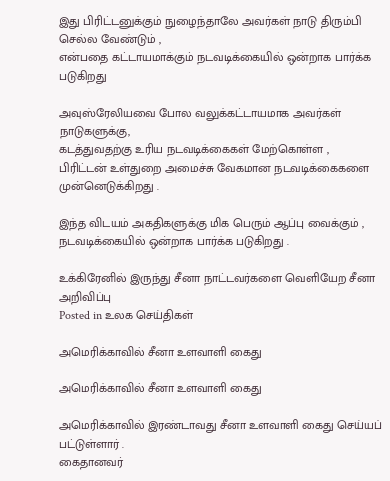இது பிரிட்டனுக்கும் நுழைந்தாலே அவர்கள் நாடு திரும்பி செல்ல வேண்டும் ,
என்பதை கட்டாயமாக்கும் நடவடிக்கையில் ஒன்றாக பார்க்க படுகிறது

அவுஸ்ரேலியவை போல வலுக்கட்டாயமாக அவர்கள் நாடுகளுக்கு,
கடத்துவதற்கு உரிய நடவடிக்கைகள் மேற்கொள்ள ,
பிரிட்டன் உள்துறை அமைச்சு வேகமான நடவடிக்கைகளை முன்னெடுக்கிறது .

இந்த விடயம் அகதிகளுக்கு மிக பெரும் ஆப்பு வைக்கும் ,
நடவடிக்கையில் ஒன்றாக பார்க்க படுகிறது .

உக்கிரேனில் இருந்து சீனா நாட்டவர்களை வெளியேற சீனா அறிவிப்பு
Posted in உலக செய்திகள்

அமெரிக்காவில் சீனா உளவாளி கைது

அமெரிக்காவில் சீனா உளவாளி கைது

அமெரிக்காவில் இரண்டாவது சீனா உளவாளி கைது செய்யப் பட்டுள்ளார் .
கைதானவர்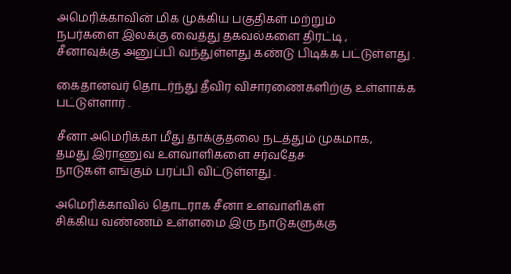அமெரிக்காவின் மிக முக்கிய பகுதிகள் மற்றும்
நபர்களை இலக்கு வைத்து தகவல்களை திரட்டி ,
சீனாவுக்கு அனுப்பி வந்துள்ளது கண்டு பிடிக்க பட்டுள்ளது .

கைதானவர் தொடர்ந்து தீவிர விசாரணைகளிற்கு உள்ளாக்க பட்டுள்ளார் .

சீனா அமெரிக்கா மீது தாக்குதலை நடத்தும் முகமாக,
தமது இராணுவ உளவாளிகளை சர்வதேச
நாடுகள் எங்கும் பரப்பி விட்டுள்ளது .

அமெரிக்காவில் தொடராக சீனா உளவாளிகள்
சிக்கிய வண்ணம் உள்ளமை இரு நாடுகளுக்கு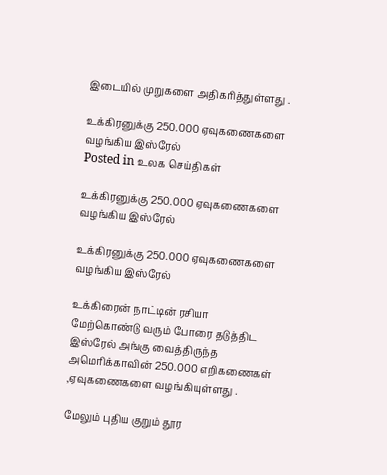இடையில் முறுகளை அதிகரித்துள்ளது .

உக்கிரனுக்கு 250.000 ஏவுகணைகளை வழங்கிய இஸ்ரேல்
Posted in உலக செய்திகள்

உக்கிரனுக்கு 250.000 ஏவுகணைகளை வழங்கிய இஸ்ரேல்

உக்கிரனுக்கு 250.000 ஏவுகணைகளை வழங்கிய இஸ்ரேல்

உக்கிரைன் நாட்டின் ரசியா மேற்கொண்டு வரும் போரை தடுத்திட இஸ்ரேல் அங்கு வைத்திருந்த அமெரிக்காவின் 250.000 எறிகணைகள் ,ஏவுகணைகளை வழங்கியுள்ளது .

மேலும் புதிய குறும் தூர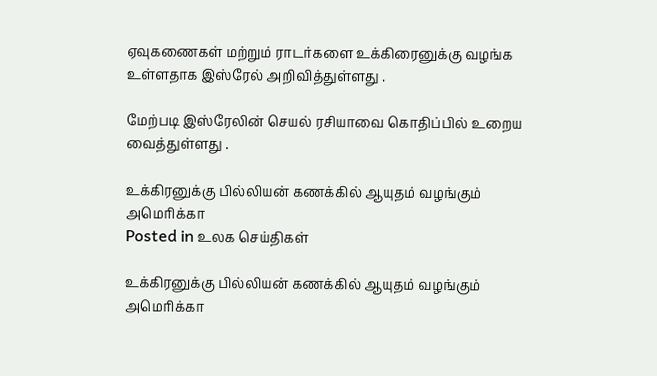ஏவுகணைகள் மற்றும் ராடர்களை உக்கிரைனுக்கு வழங்க உள்ளதாக இஸ்ரேல் அறிவித்துள்ளது .

மேற்படி இஸ்ரேலின் செயல் ரசியாவை கொதிப்பில் உறைய வைத்துள்ளது .

உக்கிரனுக்கு பில்லியன் கணக்கில் ஆயுதம் வழங்கும் அமெரிக்கா
Posted in உலக செய்திகள்

உக்கிரனுக்கு பில்லியன் கணக்கில் ஆயுதம் வழங்கும் அமெரிக்கா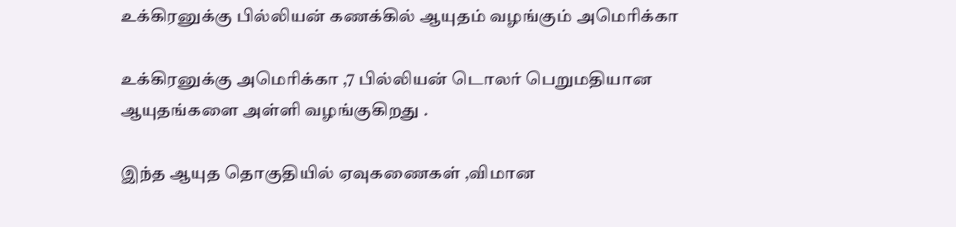உக்கிரனுக்கு பில்லியன் கணக்கில் ஆயுதம் வழங்கும் அமெரிக்கா

உக்கிரனுக்கு அமெரிக்கா ,7 பில்லியன் டொலர் பெறுமதியான ஆயுதங்களை அள்ளி வழங்குகிறது .

இந்த ஆயுத தொகுதியில் ஏவுகணைகள் ,விமான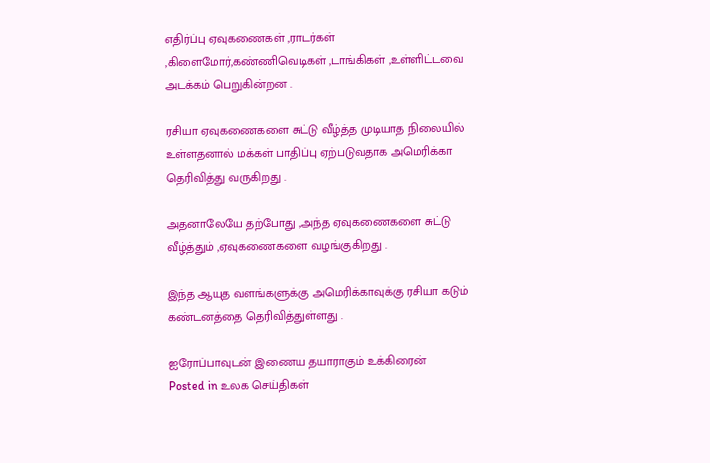எதிர்ப்பு ஏவுகணைகள் ,ராடர்கள் ,கிளைமோர்,கண்ணிவெடிகள் ,டாங்கிகள் ,உள்ளிட்டவை அடக்கம் பெறுகின்றன .

ரசியா ஏவுகணைகளை சுட்டு வீழ்த்த முடியாத நிலையில் உள்ளதனால் மக்கள் பாதிப்பு ஏற்படுவதாக அமெரிக்கா தெரிவித்து வருகிறது .

அதனாலேயே தற்போது ,அந்த ஏவுகணைகளை சுட்டு வீழ்த்தும் ,ஏவுகணைகளை வழங்குகிறது .

இந்த ஆயுத வளங்களுக்கு அமெரிக்காவுக்கு ரசியா கடும் கண்டனத்தை தெரிவித்துள்ளது .

ஐரோப்பாவுடன் இணைய தயாராகும் உக்கிரைன்
Posted in உலக செய்திகள்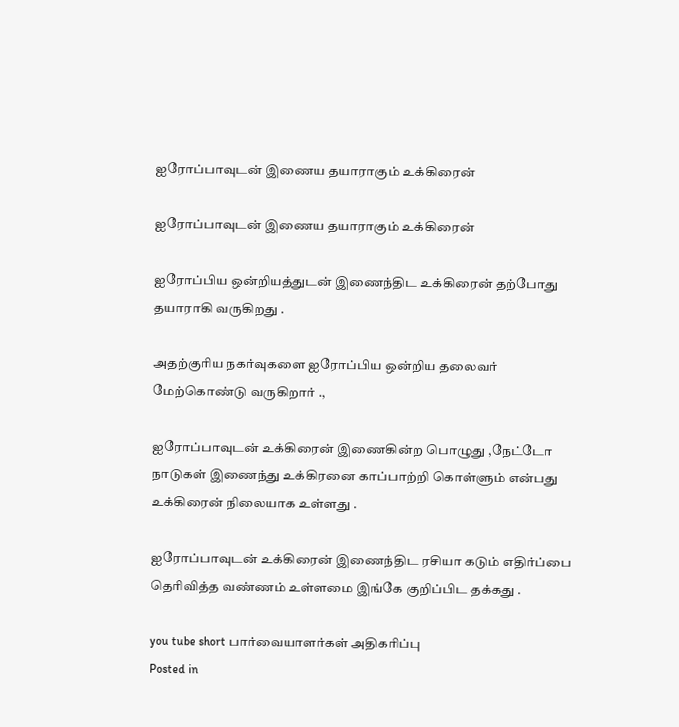ஐரோப்பாவுடன் இணைய தயாராகும் உக்கிரைன்

ஐரோப்பாவுடன் இணைய தயாராகும் உக்கிரைன்

ஐரோப்பிய ஒன்றியத்துடன் இணைந்திட உக்கிரைன் தற்போது தயாராகி வருகிறது .

அதற்குரிய நகர்வுகளை ஐரோப்பிய ஒன்றிய தலைவர் மேற்கொண்டு வருகிறார் .,

ஐரோப்பாவுடன் உக்கிரைன் இணைகின்ற பொழுது ,நேட்டோ நாடுகள் இணைந்து உக்கிரனை காப்பாற்றி கொள்ளும் என்பது உக்கிரைன் நிலையாக உள்ளது .

ஐரோப்பாவுடன் உக்கிரைன் இணைந்திட ரசியா கடும் எதிர்ப்பை தெரிவித்த வண்ணம் உள்ளமை இங்கே குறிப்பிட தக்கது .

you tube short பார்வையாளர்கள் அதிகரிப்பு
Posted in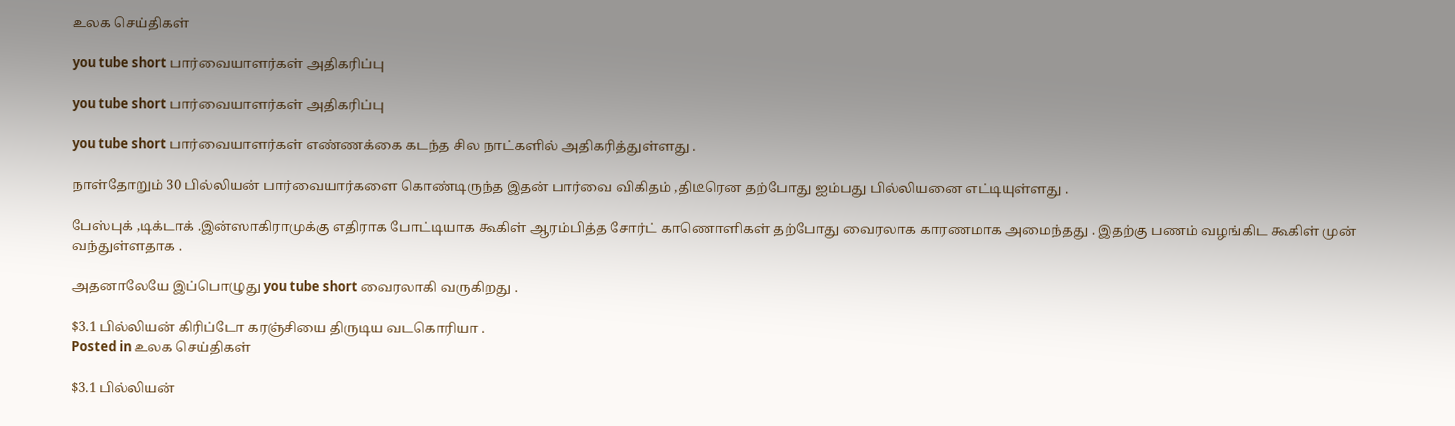உலக செய்திகள்

you tube short பார்வையாளர்கள் அதிகரிப்பு

you tube short பார்வையாளர்கள் அதிகரிப்பு

you tube short பார்வையாளர்கள் எண்ணக்கை கடந்த சில நாட்களில் அதிகரித்துள்ளது .

நாள்தோறும் 30 பில்லியன் பார்வையார்களை கொண்டிருந்த இதன் பார்வை விகிதம் ,திடீரென தற்போது ஐம்பது பில்லியனை எட்டியுள்ளது .

பேஸ்புக் ,டிக்டாக் .இன்ஸாகிராமுக்கு எதிராக போட்டியாக கூகிள் ஆரம்பித்த சோர்ட் காணொளிகள் தற்போது வைரலாக காரணமாக அமைந்தது . இதற்கு பணம் வழங்கிட கூகிள் முன் வந்துள்ளதாக .

அதனாலேயே இப்பொழுது you tube short வைரலாகி வருகிறது .

$3.1 பில்லியன் கிரிப்டோ கரஞ்சியை திருடிய வடகொரியா .
Posted in உலக செய்திகள்

$3.1 பில்லியன்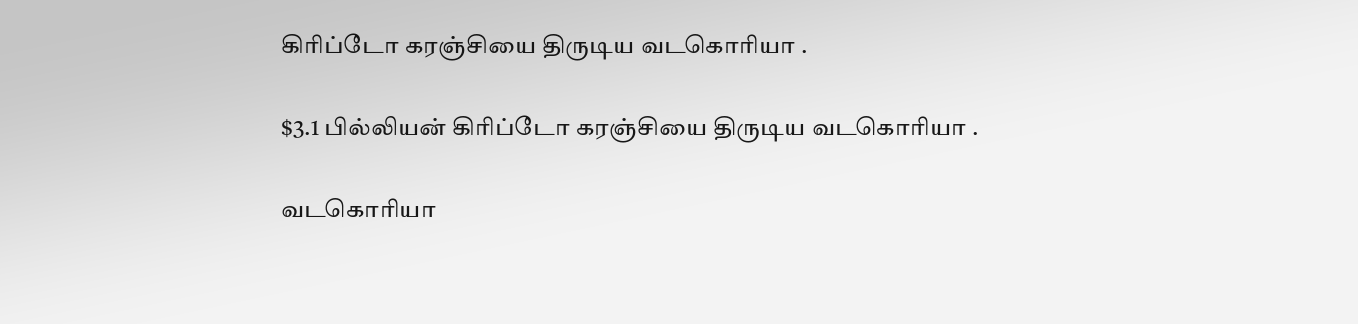கிரிப்டோ கரஞ்சியை திருடிய வடகொரியா .

$3.1 பில்லியன் கிரிப்டோ கரஞ்சியை திருடிய வடகொரியா .

வடகொரியா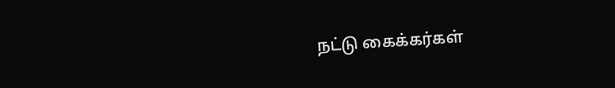நட்டு கைக்கர்கள்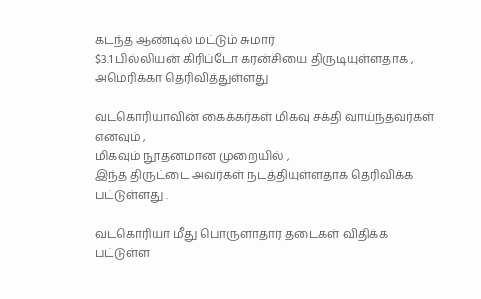கடந்த ஆண்டில் மட்டும் சுமார்
$3.1 பில்லியன் கிரிப்டோ கரன்சியை திருடியுள்ளதாக ,
அமெரிக்கா தெரிவித்துள்ளது

வடகொரியாவின் கைக்கர்கள் மிகவு சக்தி வாய்ந்தவர்கள் எனவும் ,
மிகவும் நூதனமான முறையில் ,
இந்த திருட்டை அவர்கள் நடத்தியுள்ளதாக தெரிவிக்க பட்டுள்ளது .

வடகொரியா மீது பொருளாதார தடைகள் விதிக்க பட்டுள்ள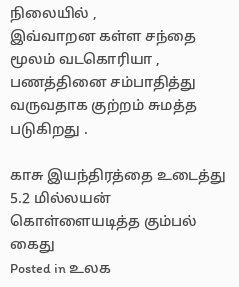நிலையில் ,
இவ்வாறன கள்ள சந்தை மூலம் வடகொரியா ,
பணத்தினை சம்பாதித்து வருவதாக குற்றம் சுமத்த படுகிறது .

காசு இயந்திரத்தை உடைத்து 5.2 மில்லயன் கொள்ளையடித்த கும்பல் கைது
Posted in உலக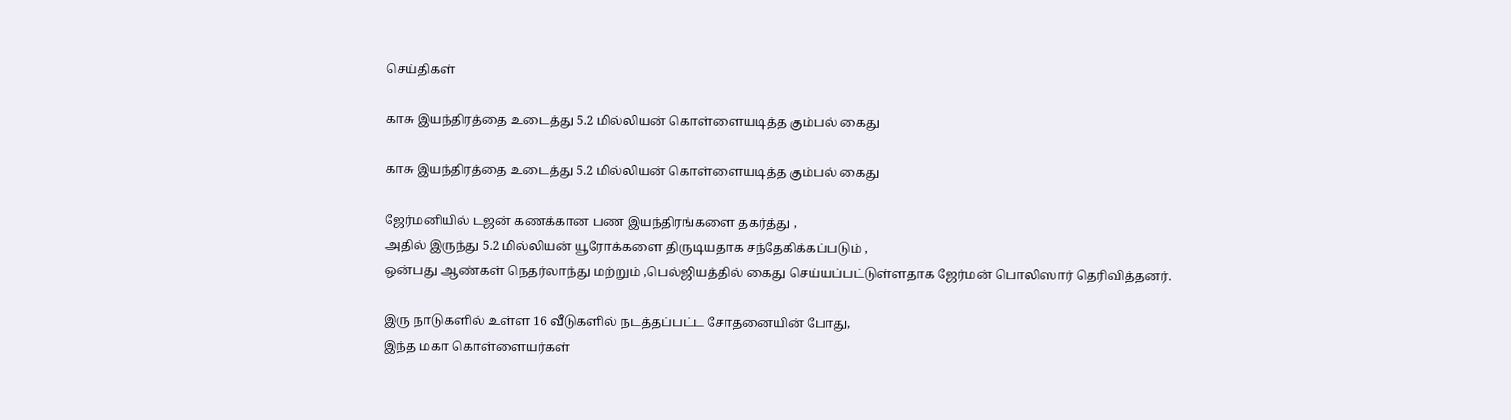செய்திகள்

காசு இயந்திரத்தை உடைத்து 5.2 மில்லியன் கொள்ளையடித்த கும்பல் கைது

காசு இயந்திரத்தை உடைத்து 5.2 மில்லியன் கொள்ளையடித்த கும்பல் கைது

ஜேர்மனியில் டஜன் கணக்கான பண இயந்திரங்களை தகர்த்து ,
அதில் இருந்து 5.2 மில்லியன் யூரோக்களை திருடியதாக சந்தேகிக்கப்படும் ,
ஒன்பது ஆண்கள் நெதர்லாந்து மற்றும் ,பெல்ஜியத்தில் கைது செய்யப்பட்டுள்ளதாக ஜேர்மன் பொலிஸார் தெரிவித்தனர்.

இரு நாடுகளில் உள்ள 16 வீடுகளில் நடத்தப்பட்ட சோதனையின் போது,
இந்த மகா கொள்ளையர்கள்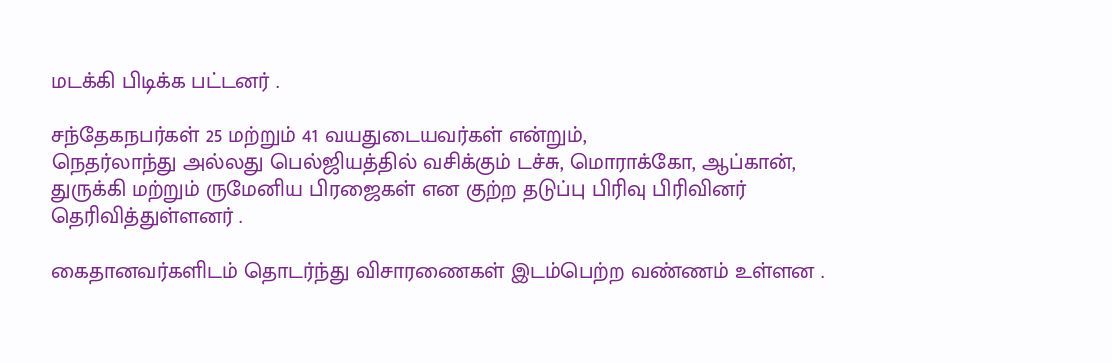மடக்கி பிடிக்க பட்டனர் .

சந்தேகநபர்கள் 25 மற்றும் 41 வயதுடையவர்கள் என்றும்,
நெதர்லாந்து அல்லது பெல்ஜியத்தில் வசிக்கும் டச்சு, மொராக்கோ, ஆப்கான்,
துருக்கி மற்றும் ருமேனிய பிரஜைகள் என குற்ற தடுப்பு பிரிவு பிரிவினர் தெரிவித்துள்ளனர் .

கைதானவர்களிடம் தொடர்ந்து விசாரணைகள் இடம்பெற்ற வண்ணம் உள்ளன .